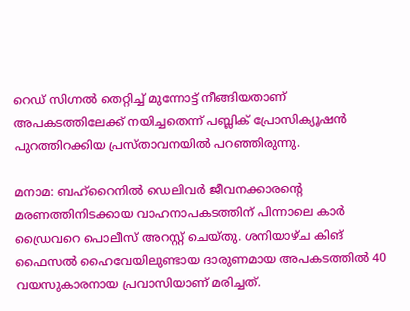റെഡ് സിഗ്നല്‍ തെറ്റിച്ച് മുന്നോട്ട് നീങ്ങിയതാണ് അപകടത്തിലേക്ക് നയിച്ചതെന്ന് പബ്ലിക് പ്രോസിക്യൂഷന്‍ പുറത്തിറക്കിയ പ്രസ്‍താവനയില്‍ പറഞ്ഞിരുന്നു.

മനാമ: ബഹ്റൈനില്‍ ഡെലിവര്‍ ജീവനക്കാരന്റെ മരണത്തിനിടക്കായ വാഹനാപകടത്തിന് പിന്നാലെ കാര്‍ ഡ്രൈവറെ പൊലീസ് അറസ്റ്റ് ചെയ്‍തു. ശനിയാഴ്‍ച കിങ് ഫൈസല്‍ ഹൈവേയിലുണ്ടായ ദാരുണമായ അപകടത്തില്‍ 40 വയസുകാരനായ പ്രവാസിയാണ് മരിച്ചത്.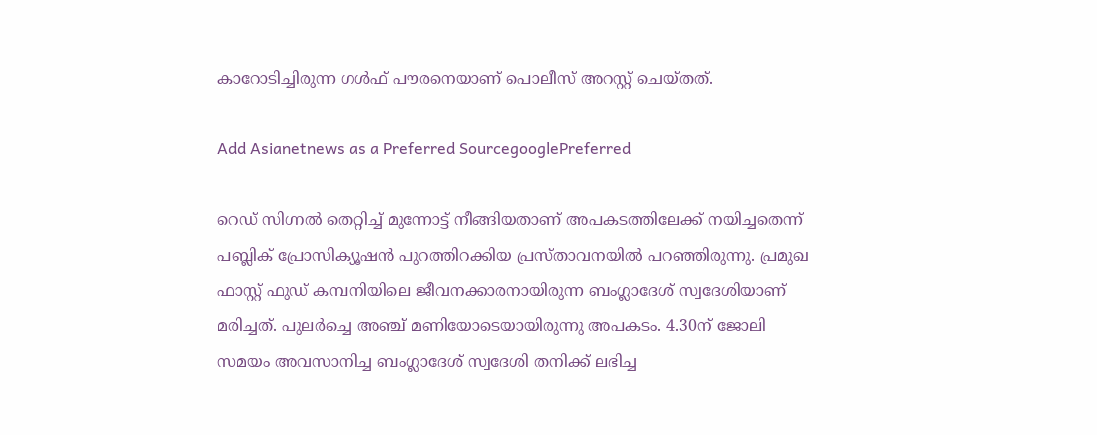കാറോടിച്ചിരുന്ന ഗള്‍ഫ് പൗരനെയാണ് പൊലീസ് അറസ്റ്റ് ചെയ്‍തത്.

Add Asianetnews as a Preferred SourcegooglePreferred

റെഡ് സിഗ്നല്‍ തെറ്റിച്ച് മുന്നോട്ട് നീങ്ങിയതാണ് അപകടത്തിലേക്ക് നയിച്ചതെന്ന് പബ്ലിക് പ്രോസിക്യൂഷന്‍ പുറത്തിറക്കിയ പ്രസ്‍താവനയില്‍ പറഞ്ഞിരുന്നു. പ്രമുഖ ഫാസ്റ്റ് ഫുഡ് കമ്പനിയിലെ ജീവനക്കാരനായിരുന്ന ബംഗ്ലാദേശ് സ്വദേശിയാണ് മരിച്ചത്. പുലര്‍ച്ചെ അഞ്ച് മണിയോടെയായിരുന്നു അപകടം. 4.30ന് ജോലി സമയം അവസാനിച്ച ബംഗ്ലാദേശ് സ്വദേശി തനിക്ക് ലഭിച്ച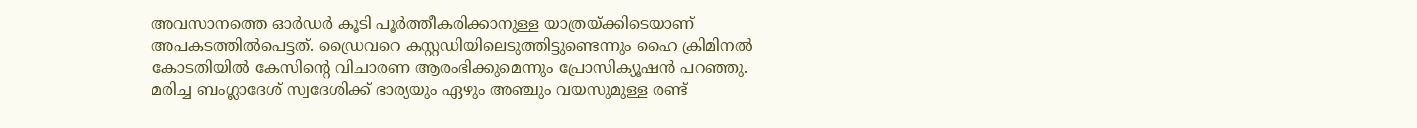അവസാനത്തെ ഓര്‍ഡര്‍ കൂടി പൂര്‍ത്തീകരിക്കാനുള്ള യാത്രയ്‍ക്കിടെയാണ് അപകടത്തില്‍പെട്ടത്. ഡ്രൈവറെ കസ്റ്റഡിയിലെടുത്തിട്ടുണ്ടെന്നും ഹൈ ക്രിമിനല്‍ കോടതിയില്‍ കേസിന്റെ വിചാരണ ആരംഭിക്കുമെന്നും പ്രോസിക്യൂഷന്‍ പറഞ്ഞു. മരിച്ച ബംഗ്ലാദേശ് സ്വദേശിക്ക് ഭാര്യയും ഏഴും അഞ്ചും വയസുമുള്ള രണ്ട്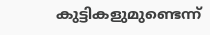കുട്ടികളുമുണ്ടെന്ന്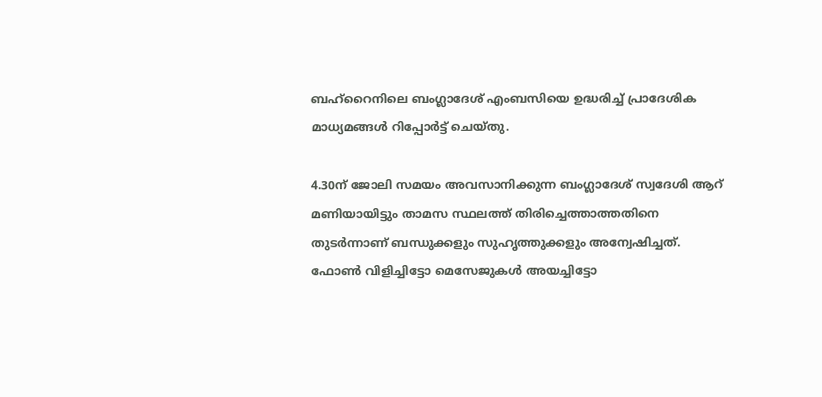ബഹ്റൈനിലെ ബംഗ്ലാദേശ് എംബസിയെ ഉദ്ധരിച്ച് പ്രാദേശിക മാധ്യമങ്ങള്‍ റിപ്പോര്‍ട്ട് ചെയ്‍തു.

4.30ന് ജോലി സമയം അവസാനിക്കുന്ന ബംഗ്ലാദേശ് സ്വദേശി ആറ് മണിയായിട്ടും താമസ സ്ഥലത്ത് തിരിച്ചെത്താത്തതിനെ തുടര്‍ന്നാണ് ബന്ധുക്കളും സുഹൃത്തുക്കളും അന്വേഷിച്ചത്. ഫോണ്‍ വിളിച്ചിട്ടോ മെസേജുകള്‍ അയച്ചിട്ടോ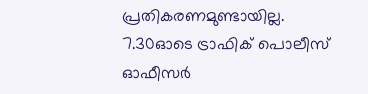പ്രതികരണമുണ്ടായില്ല. 7.30ഓടെ ട്രാഫിക് പൊലീസ് ഓഫീസര്‍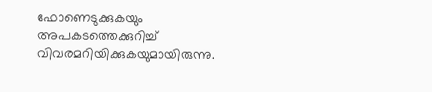ഫോണെടുക്കുകയും അപകടത്തെക്കുറിച്ച് വിവരമറിയിക്കുകയുമായിരുന്നു.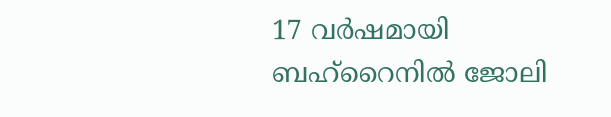17 വര്‍ഷമായി ബഹ്റൈനില്‍ ജോലി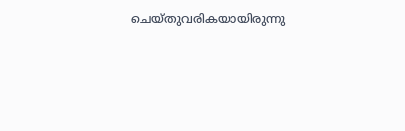ചെയ്‍തുവരികയായിരുന്നു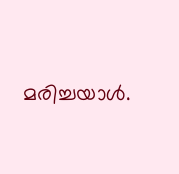മരിച്ചയാള്‍.